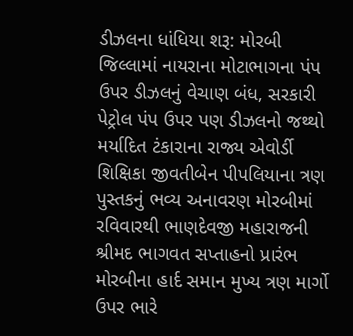ડીઝલના ધાંધિયા શરૂ: મોરબી જિલ્લામાં નાયરાના મોટાભાગના પંપ ઉપર ડીઝલનું વેચાણ બંધ, સરકારી પેટ્રોલ પંપ ઉપર પણ ડીઝલનો જથ્થો મર્યાદિત ટંકારાના રાજ્ય એવોર્ડી શિક્ષિકા જીવતીબેન પીપલિયાના ત્રણ પુસ્તકનું ભવ્ય અનાવરણ મોરબીમાં રવિવારથી ભાણદેવજી મહારાજની શ્રીમદ ભાગવત સપ્તાહનો પ્રારંભ મોરબીના હાર્દ સમાન મુખ્ય ત્રણ માર્ગો ઉપર ભારે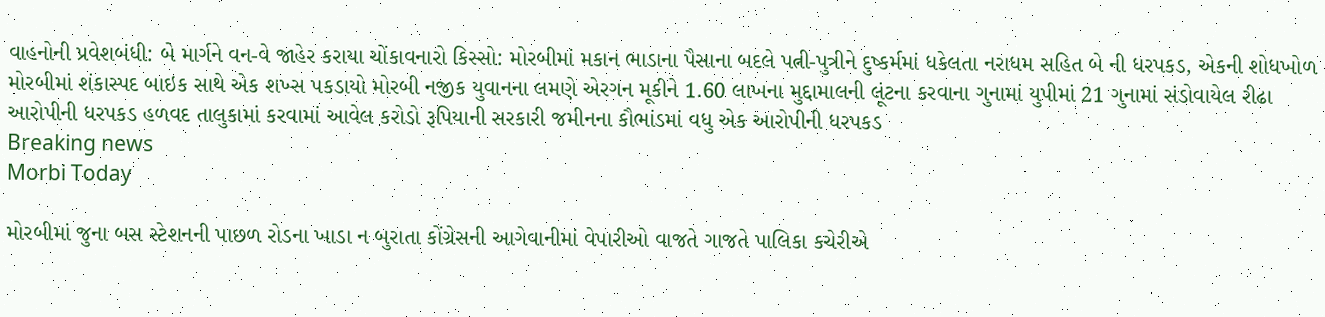વાહનોની પ્રવેશબંધી: બે માર્ગને વન-વે જાહેર કરાયા ચોંકાવનારો કિસ્સો: મોરબીમાં મકાન ભાડાના પૈસાના બદલે પત્ની-પુત્રીને દુષ્કર્મમાં ધકેલતા નરાધમ સહિત બે ની ધરપકડ, એકની શોધખોળ મોરબીમાં શંકાસ્પદ બાઇક સાથે એક શખ્સ પકડાયો મોરબી નજીક યુવાનના લમણે એરગન મૂકીને 1.60 લાખના મુદ્દામાલની લૂંટના કરવાના ગુનામાં યુપીમાં 21 ગુનામાં સંડોવાયેલ રીઢા આરોપીની ધરપકડ હળવદ તાલુકામાં કરવામાં આવેલ કરોડો રૂપિયાની સરકારી જમીનના કૌભાંડમાં વધુ એક આરોપીની ધરપકડ
Breaking news
Morbi Today

મોરબીમાં જુના બસ સ્ટેશનની પાછળ રોડના ખાડા ન બુરાતા કોંગ્રેસની આગેવાનીમાં વેપારીઓ વાજતે ગાજતે પાલિકા કચેરીએ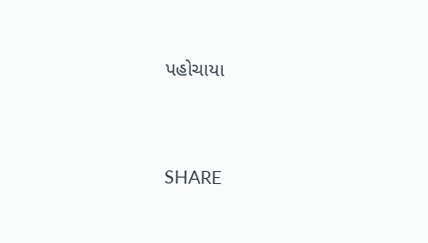પહોચાયા


SHARE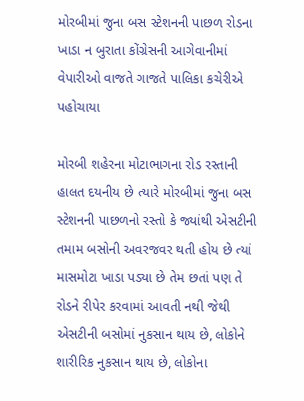મોરબીમાં જુના બસ સ્ટેશનની પાછળ રોડના ખાડા ન બુરાતા કોંગ્રેસની આગેવાનીમાં વેપારીઓ વાજતે ગાજતે પાલિકા કચેરીએ પહોચાયા

મોરબી શહેરના મોટાભાગના રોડ રસ્તાની હાલત દયનીય છે ત્યારે મોરબીમાં જુના બસ સ્ટેશનની પાછળનો રસ્તો કે જ્યાંથી એસટીની તમામ બસોની અવરજવર થતી હોય છે ત્યાં માસમોટા ખાડા પડ્યા છે તેમ છતાં પણ તે રોડને રીપેર કરવામાં આવતી નથી જેથી એસટીની બસોમાં નુકસાન થાય છે, લોકોને શારીરિક નુકસાન થાય છે, લોકોના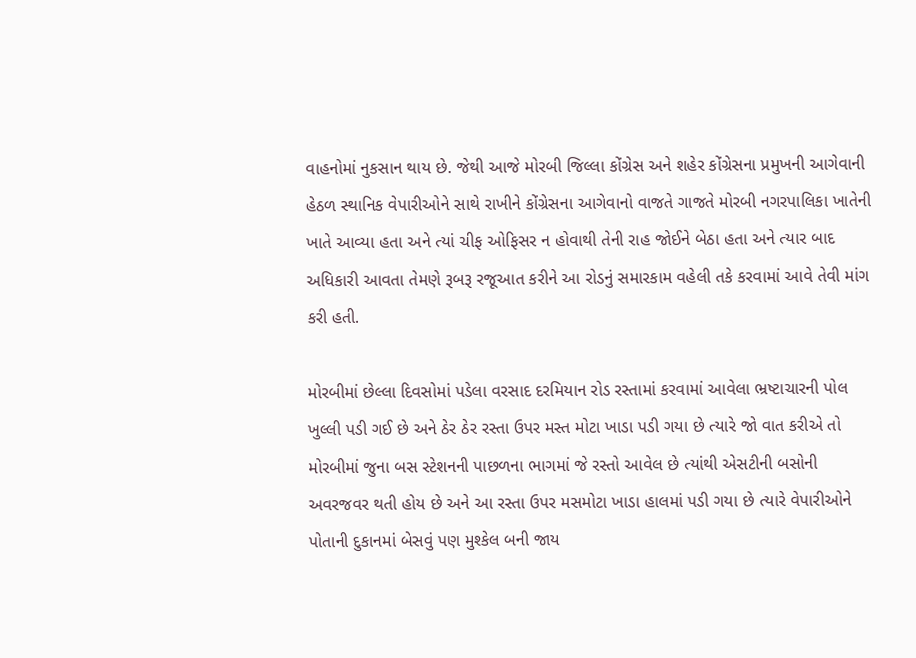વાહનોમાં નુકસાન થાય છે. જેથી આજે મોરબી જિલ્લા કોંગ્રેસ અને શહેર કોંગ્રેસના પ્રમુખની આગેવાની હેઠળ સ્થાનિક વેપારીઓને સાથે રાખીને કોંગ્રેસના આગેવાનો વાજતે ગાજતે મોરબી નગરપાલિકા ખાતેની ખાતે આવ્યા હતા અને ત્યાં ચીફ ઓફિસર ન હોવાથી તેની રાહ જોઈને બેઠા હતા અને ત્યાર બાદ અધિકારી આવતા તેમણે રૂબરૂ રજૂઆત કરીને આ રોડનું સમારકામ વહેલી તકે કરવામાં આવે તેવી માંગ કરી હતી.

મોરબીમાં છેલ્લા દિવસોમાં પડેલા વરસાદ દરમિયાન રોડ રસ્તામાં કરવામાં આવેલા ભ્રષ્ટાચારની પોલ ખુલ્લી પડી ગઈ છે અને ઠેર ઠેર રસ્તા ઉપર મસ્ત મોટા ખાડા પડી ગયા છે ત્યારે જો વાત કરીએ તો મોરબીમાં જુના બસ સ્ટેશનની પાછળના ભાગમાં જે રસ્તો આવેલ છે ત્યાંથી એસટીની બસોની અવરજવર થતી હોય છે અને આ રસ્તા ઉપર મસમોટા ખાડા હાલમાં પડી ગયા છે ત્યારે વેપારીઓને પોતાની દુકાનમાં બેસવું પણ મુશ્કેલ બની જાય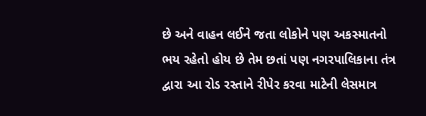છે અને વાહન લઈને જતા લોકોને પણ અકસ્માતનો ભય રહેતો હોય છે તેમ છતાં પણ નગરપાલિકાના તંત્ર દ્વારા આ રોડ રસ્તાને રીપેર કરવા માટેની લેસમાત્ર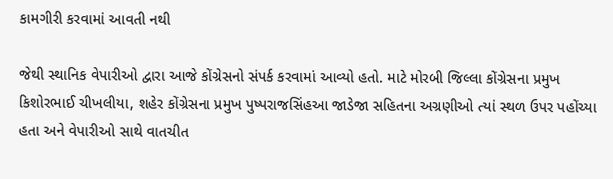કામગીરી કરવામાં આવતી નથી

જેથી સ્થાનિક વેપારીઓ દ્વારા આજે કોંગ્રેસનો સંપર્ક કરવામાં આવ્યો હતો. માટે મોરબી જિલ્લા કોંગ્રેસના પ્રમુખ કિશોરભાઈ ચીખલીયા, શહેર કોંગ્રેસના પ્રમુખ પુષ્પરાજસિંહઆ જાડેજા સહિતના અગ્રણીઓ ત્યાં સ્થળ ઉપર પહોંચ્યા હતા અને વેપારીઓ સાથે વાતચીત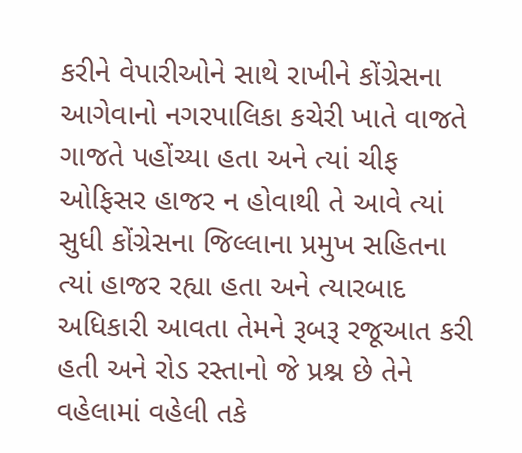કરીને વેપારીઓને સાથે રાખીને કોંગ્રેસના આગેવાનો નગરપાલિકા કચેરી ખાતે વાજતે ગાજતે પહોંચ્યા હતા અને ત્યાં ચીફ ઓફિસર હાજર ન હોવાથી તે આવે ત્યાં સુધી કોંગ્રેસના જિલ્લાના પ્રમુખ સહિતના ત્યાં હાજર રહ્યા હતા અને ત્યારબાદ અધિકારી આવતા તેમને રૂબરૂ રજૂઆત કરી હતી અને રોડ રસ્તાનો જે પ્રશ્ન છે તેને વહેલામાં વહેલી તકે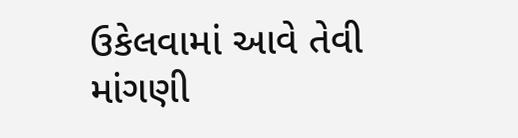ઉકેલવામાં આવે તેવી માંગણી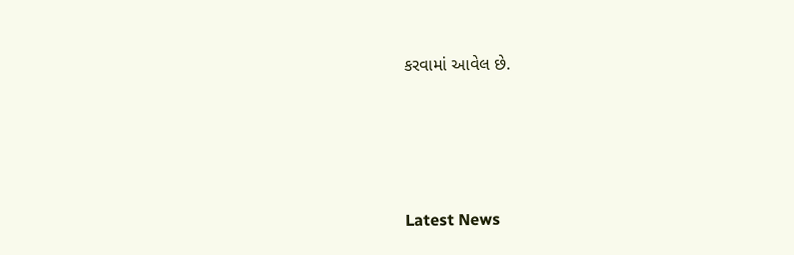કરવામાં આવેલ છે.






Latest News